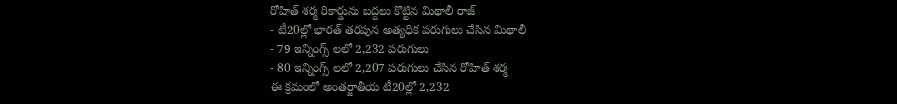రోహిత్ శర్మ రికార్డును బద్దలు కొట్టిన మిథాలీ రాజ్
- టీ20ల్లో భారత్ తరపున అత్యధిక పరుగులు చేసిన మిథాలీ
- 79 ఇన్నింగ్స్ లలో 2,232 పరుగులు
- 80 ఇన్నింగ్స్ లలో 2,207 పరుగులు చేసిన రోహిత్ శర్మ
ఈ క్రమంలో అంతర్జాతీయ టీ20ల్లో 2,232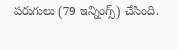పరుగులు (79 ఇన్నింగ్స్) చేసింది.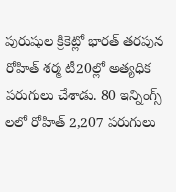పురుషుల క్రికెట్లో భారత్ తరపున రోహిత్ శర్మ టీ20ల్లో అత్యధిక పరుగులు చేశాడు. 80 ఇన్నింగ్స్ లలో రోహిత్ 2,207 పరుగులు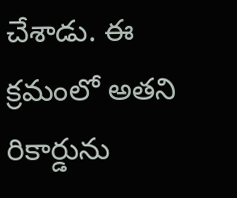చేశాడు. ఈ క్రమంలో అతని రికార్డును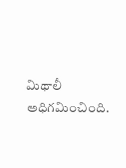మిథాలీ అధిగమించింది.